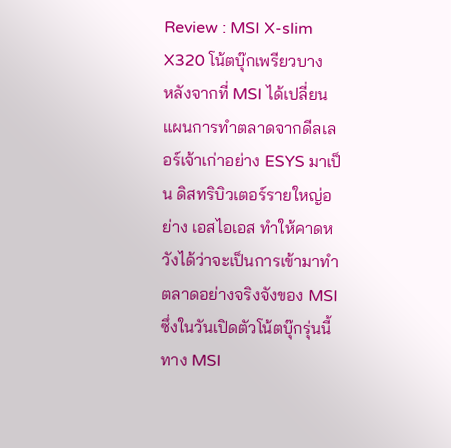Review : MSI X-slim X320 โน้ตบุ๊กเพรียวบาง
หลังจากที่ MSI ได้เปลี่ยนแผนการทำตลาดจากดีลเลอร์เจ้าเก่าอย่าง ESYS มาเป็น ดิสทริบิวเตอร์รายใหญ่อย่าง เอสไอเอส ทำให้คาดหวังได้ว่าจะเป็นการเข้ามาทำตลาดอย่างจริงจังของ MSI ซึ่งในวันเปิดตัวโน้ตบุ๊กรุ่นนี้ทาง MSI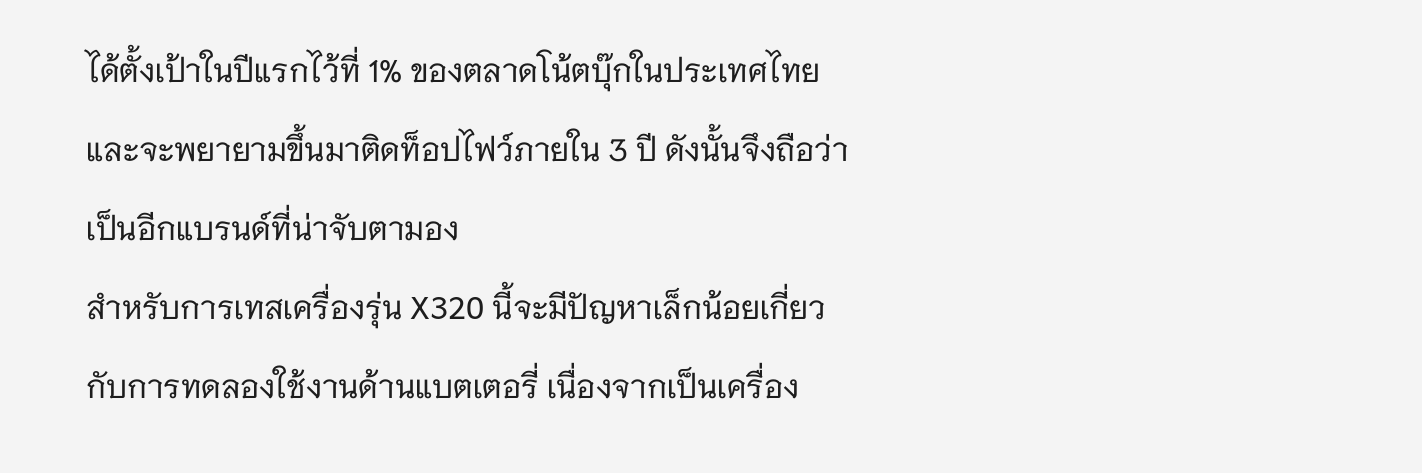ได้ตั้งเป้าในปีแรกไว้ที่ 1% ของตลาดโน้ตบุ๊กในประเทศไทย และจะพยายามขึ้นมาติดท็อปไฟว์ภายใน 3 ปี ดังนั้นจึงถือว่าเป็นอีกแบรนด์ที่น่าจับตามอง
สำหรับการเทสเครื่องรุ่น X320 นี้จะมีปัญหาเล็กน้อยเกี่ยวกับการทดลองใช้งานด้านแบตเตอรี่ เนื่องจากเป็นเครื่อง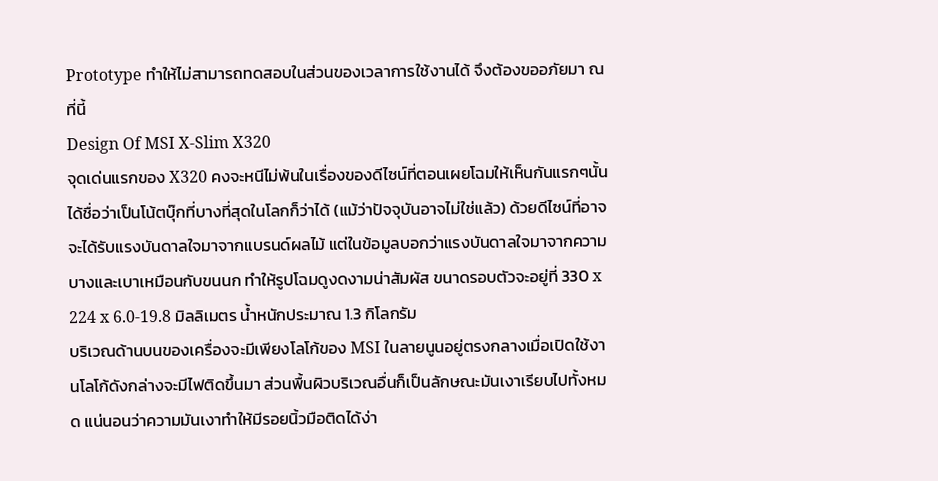Prototype ทำให้ไม่สามารถทดสอบในส่วนของเวลาการใช้งานได้ จึงต้องขออภัยมา ณ ที่นี้
Design Of MSI X-Slim X320
จุดเด่นแรกของ X320 คงจะหนีไม่พ้นในเรื่องของดีไซน์ที่ตอนเผยโฉมให้เห็นกันแรกๆนั้น ได้ชื่อว่าเป็นโน้ตบุ๊กที่บางที่สุดในโลกก็ว่าได้ (แม้ว่าปัจจุบันอาจไม่ใช่แล้ว) ด้วยดีไซน์ที่อาจจะได้รับแรงบันดาลใจมาจากแบรนด์ผลไม้ แต่ในข้อมูลบอกว่าแรงบันดาลใจมาจากความบางและเบาเหมือนกับขนนก ทำให้รูปโฉมดูงดงามน่าสัมผัส ขนาดรอบตัวจะอยู่ที่ 330 x 224 x 6.0-19.8 มิลลิเมตร น้ำหนักประมาณ 1.3 กิโลกรัม
บริเวณด้านบนของเครื่องจะมีเพียงโลโก้ของ MSI ในลายนูนอยู่ตรงกลางเมื่อเปิดใช้งานโลโก้ดังกล่างจะมีไฟติดขึ้นมา ส่วนพื้นผิวบริเวณอื่นก็เป็นลักษณะมันเงาเรียบไปทั้งหมด แน่นอนว่าความมันเงาทำให้มีรอยนิ้วมือติดได้ง่า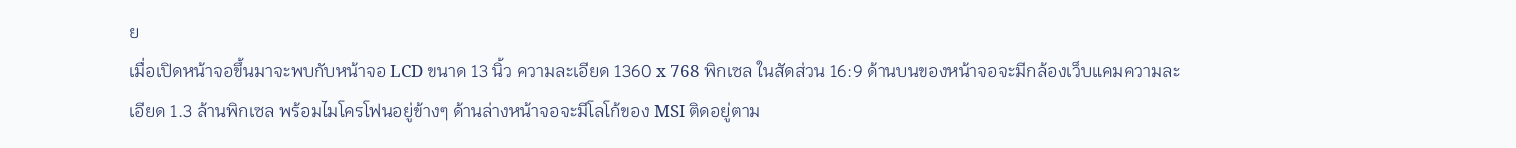ย
เมื่อเปิดหน้าจอขึ้นมาจะพบกับหน้าจอ LCD ขนาด 13 นิ้ว ความละเอียด 1360 x 768 พิกเซล ในสัดส่วน 16:9 ด้านบนของหน้าจอจะมีกล้องเว็บแคมความละเอียด 1.3 ล้านพิกเซล พร้อมไมโครโฟนอยู่ข้างๆ ด้านล่างหน้าจอจะมีโลโก้ของ MSI ติดอยู่ตาม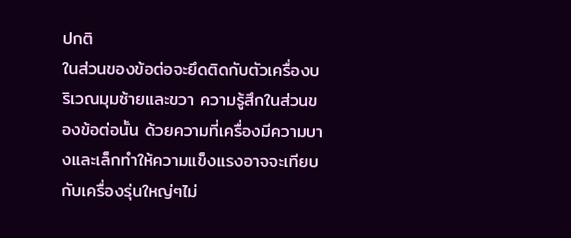ปกติ
ในส่วนของข้อต่อจะยึดติดกับตัวเครื่องบริเวณมุมซ้ายและขวา ความรู้สึกในส่วนของข้อต่อนั้น ด้วยความที่เครื่องมีความบางและเล็กทำให้ความแข็งแรงอาจจะเทียบกับเครื่องรุ่นใหญ่ๆไม่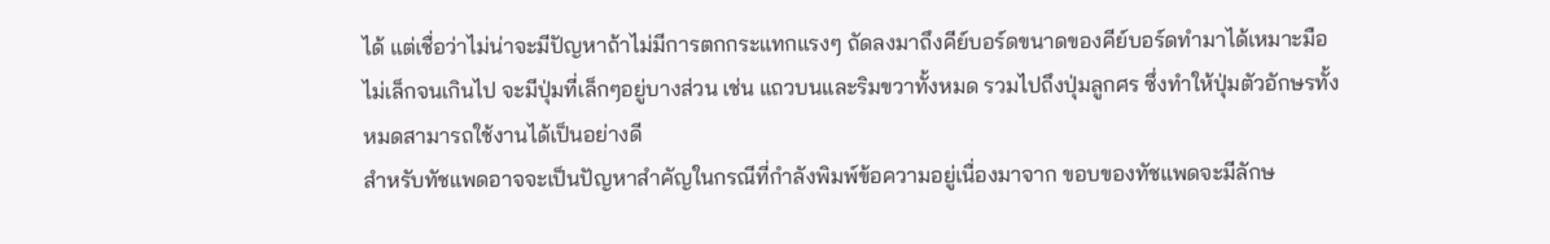ได้ แต่เชื่อว่าไม่น่าจะมีปัญหาถ้าไม่มีการตกกระแทกแรงๆ ถัดลงมาถึงคีย์บอร์ดขนาดของคีย์บอร์ดทำมาได้เหมาะมือ ไม่เล็กจนเกินไป จะมีปุ่มที่เล็กๆอยู่บางส่วน เช่น แถวบนและริมขวาทั้งหมด รวมไปถึงปุ่มลูกศร ซึ่งทำให้ปุ่มตัวอักษรทั้งหมดสามารถใช้งานได้เป็นอย่างดี
สำหรับทัชแพดอาจจะเป็นปัญหาสำคัญในกรณีที่กำลังพิมพ์ข้อความอยู่เนื่องมาจาก ขอบของทัชแพดจะมีลักษ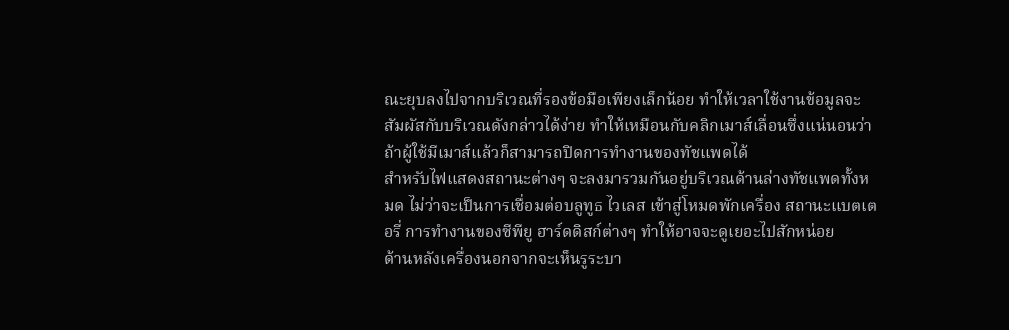ณะยุบลงไปจากบริเวณที่รองข้อมือเพียงเล็กน้อย ทำให้เวลาใช้งานข้อมูลจะสัมผัสกับบริเวณดังกล่าวได้ง่าย ทำให้เหมือนกับคลิกเมาส์เลื่อนซึ่งแน่นอนว่า ถ้าผู้ใช้มีเมาส์แล้วก็สามารถปิดการทำงานของทัชแพดได้
สำหรับไฟแสดงสถานะต่างๆ จะลงมารวมกันอยู่บริเวณด้านล่างทัชแพดทั้งหมด ไม่ว่าจะเป็นการเชื่อมต่อบลูทูธ ไวเลส เข้าสู่โหมดพักเครื่อง สถานะแบตเตอรี่ การทำงานของซีพียู ฮาร์ดดิสก์ต่างๆ ทำให้อาจจะดูเยอะไปสักหน่อย
ด้านหลังเครื่องนอกจากจะเห็นรูระบา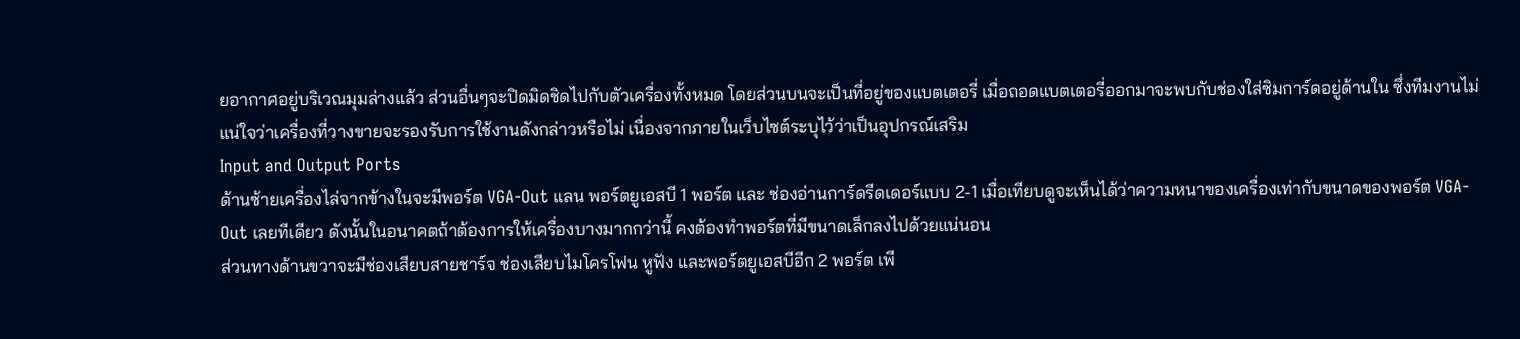ยอากาศอยู่บริเวณมุมล่างแล้ว ส่วนอื่นๆจะปิดมิดชิดไปกับตัวเครื่องทั้งหมด โดยส่วนบนจะเป็นที่อยู่ของแบตเตอรี่ เมื่อถอดแบตเตอรี่ออกมาจะพบกับช่องใส่ซิมการ์ดอยู่ด้านใน ซึ่งทีมงานไม่แน่ใจว่าเครื่องที่วางขายจะรองรับการใช้งานดังกล่าวหรือไม่ เนื่องจากภายในเว็บไซต์ระบุไว้ว่าเป็นอุปกรณ์เสริม
Input and Output Ports
ด้านซ้ายเครื่องไล่จากข้างในจะมีพอร์ต VGA-Out แลน พอร์ตยูเอสบี 1 พอร์ต และ ช่องอ่านการ์ดรีดเดอร์แบบ 2-1 เมื่อเทียบดูจะเห็นได้ว่าความหนาของเครื่องเท่ากับขนาดของพอร์ต VGA-Out เลยทีเดียว ดังนั้นในอนาคตถ้าต้องการให้เครื่องบางมากกว่านี้ คงต้องทำพอร์ตที่มีขนาดเล็กลงไปด้วยแน่นอน
ส่วนทางด้านขวาจะมีช่องเสียบสายชาร์จ ช่องเสียบไมโครโฟน หูฟัง และพอร์ตยูเอสบีอีก 2 พอร์ต เพี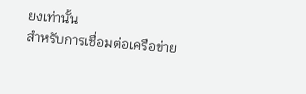ยงเท่านั้น
สำหรับการเชื่อมต่อเครือข่าย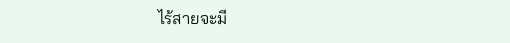ไร้สายจะมี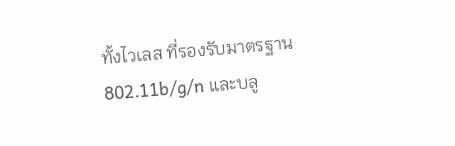ทั้งไวเลส ที่รองรับมาตรฐาน 802.11b/g/n และบลู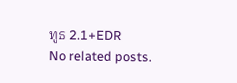ทูธ 2.1+EDR
No related posts.